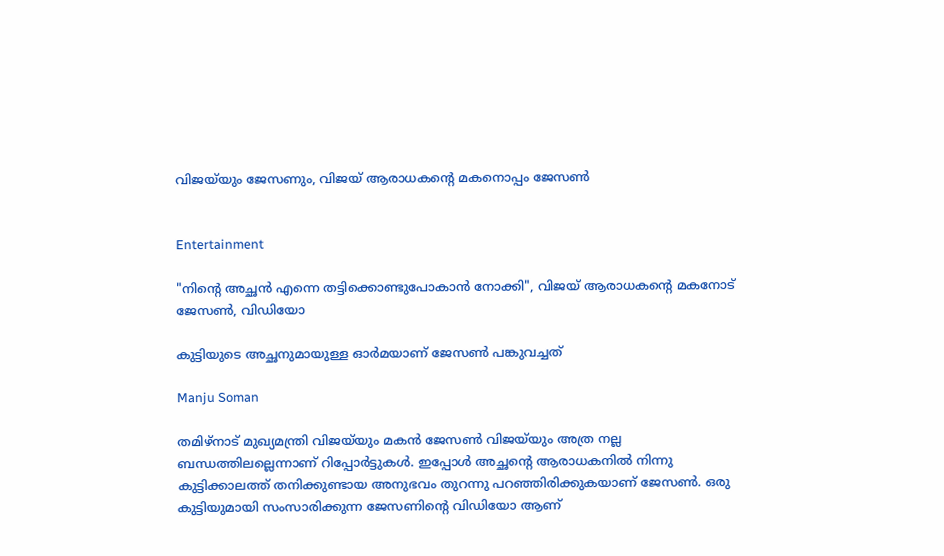വിജയ്‌യും ജേസണും, വിജയ് ആരാധകന്‍റെ മകനൊപ്പം ജേസൺ


Entertainment

"നിന്‍റെ അച്ഛൻ എന്നെ തട്ടിക്കൊണ്ടുപോകാൻ നോക്കി", വിജയ് ആരാധകന്‍റെ മകനോട് ജേസൺ, വിഡിയോ

കുട്ടിയുടെ അച്ഛനുമായുള്ള ഓർമയാണ് ജേസൺ പങ്കുവച്ചത്

Manju Soman

തമിഴ്നാട് മുഖ്യമന്ത്രി വിജയ്‌യും മകൻ ജേസൺ വിജയ്‌യും അത്ര നല്ല ബന്ധത്തിലല്ലെന്നാണ് റിപ്പോർട്ടുകൾ. ഇപ്പോൾ അച്ഛന്‍റെ ആരാധകനിൽ നിന്നു കുട്ടിക്കാലത്ത് തനിക്കുണ്ടായ അനുഭവം തുറന്നു പറഞ്ഞിരിക്കുകയാണ് ജേസൺ. ഒരു കുട്ടിയുമായി സംസാരിക്കുന്ന ജേസണിന്‍റെ വിഡിയോ ആണ്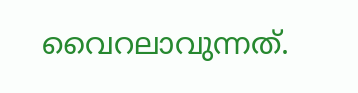വൈറലാവുന്നത്.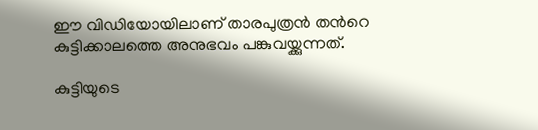ഈ വിഡിയോയിലാണ് താരപുത്രൻ തന്‍റെ കുട്ടിക്കാലത്തെ അനുഭവം പങ്കുവയ്ക്കുന്നത്.

കുട്ടിയുടെ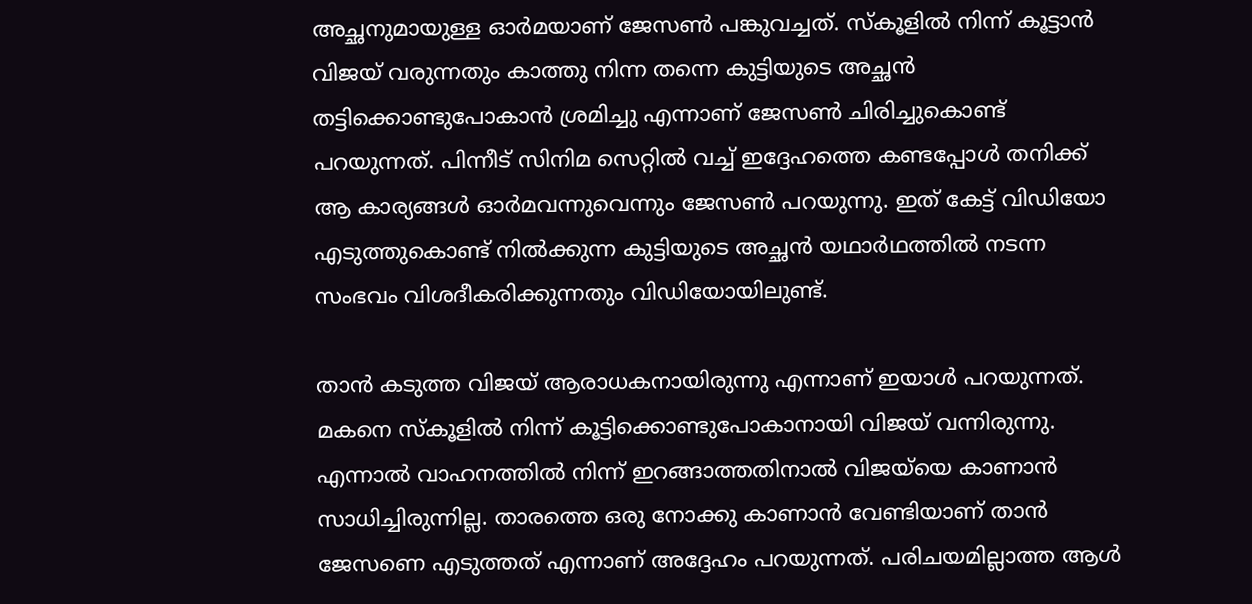അച്ഛനുമായുള്ള ഓർമയാണ് ജേസൺ പങ്കുവച്ചത്. സ്കൂളിൽ നിന്ന് കൂട്ടാൻ വിജയ് വരുന്നതും കാത്തു നിന്ന തന്നെ കുട്ടിയുടെ അച്ഛൻ തട്ടിക്കൊണ്ടുപോകാൻ ശ്രമിച്ചു എന്നാണ് ജേസൺ ചിരിച്ചുകൊണ്ട് പറയുന്നത്. പിന്നീട് സിനിമ സെറ്റിൽ വച്ച് ഇദ്ദേഹത്തെ കണ്ടപ്പോൾ തനിക്ക് ആ കാര്യങ്ങൾ ഓർമവന്നുവെന്നും ജേസൺ പറയുന്നു. ഇത് കേട്ട് വിഡിയോ എടുത്തുകൊണ്ട് നിൽക്കുന്ന കുട്ടിയുടെ അച്ഛൻ‌ യഥാർഥത്തിൽ നടന്ന സംഭവം വിശദീകരിക്കുന്നതും വിഡിയോയിലുണ്ട്.

താൻ കടുത്ത വിജയ് ആരാധകനായിരുന്നു എന്നാണ് ഇയാൾ പറയുന്നത്. മകനെ സ്കൂളിൽ നിന്ന് കൂട്ടിക്കൊണ്ടുപോകാനായി വിജയ് വന്നിരുന്നു. എന്നാൽ വാഹനത്തിൽ നിന്ന് ഇറങ്ങാത്തതിനാൽ വിജയ്‌യെ കാണാൻ സാധിച്ചിരുന്നില്ല. താരത്തെ ഒരു നോക്കു കാണാൻ വേണ്ടിയാണ് താൻ ജേസണെ എടുത്തത് എന്നാണ് അദ്ദേഹം പറയുന്നത്. പരിചയമില്ലാത്ത ആൾ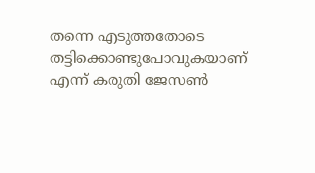തന്നെ എടുത്തതോടെ തട്ടിക്കൊണ്ടുപോവുകയാണ് എന്ന് കരുതി ജേസൺ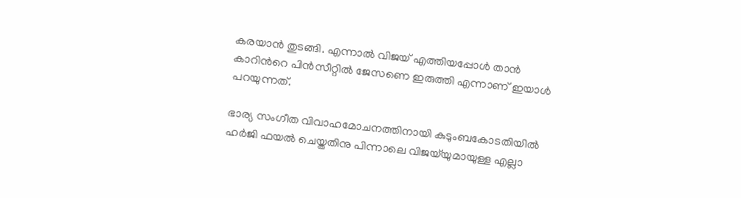കരയാൻ തുടങ്ങി. എന്നാൽ വിജയ് എത്തിയപ്പോൾ താൻ കാറിന്‍റെ പിൻസീറ്റിൽ ജേസണെ ഇരുത്തി എന്നാണ് ഇയാൾ പറയുന്നത്.

ഭാര്യ സംഗീത വിവാഹമോചനത്തിനായി കുടുംബകോടതിയിൽ ഹർജി ഫയൽ ചെയ്തതിനു പിന്നാലെ വിജയ്‌യുമായുള്ള എല്ലാ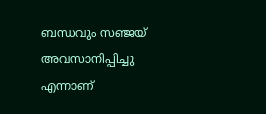ബന്ധവും സഞ്ജയ് അവസാനിപ്പിച്ചു എന്നാണ്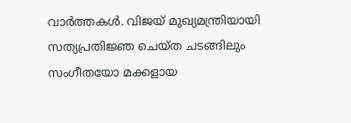വാർത്തകൾ. വിജയ് മുഖ്യമന്ത്രിയായി സത്യപ്രതിജ്ഞ ചെയ്ത ചടങ്ങിലും സംഗീതയോ മക്കളായ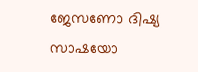ജേസണോ ദിഷ്യ സാഷയോ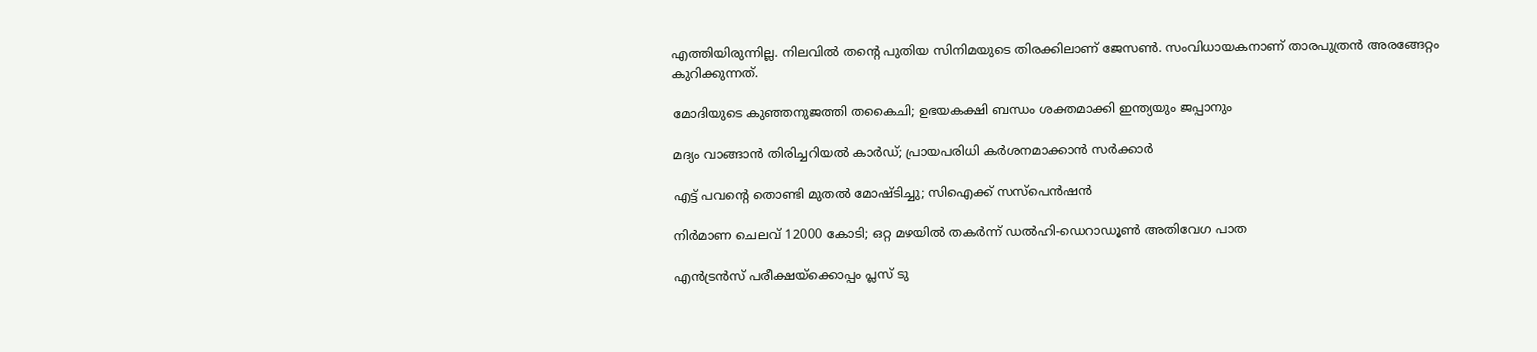എത്തിയിരുന്നില്ല. നിലവിൽ‌ തന്‍റെ പുതിയ സിനിമയുടെ തിരക്കിലാണ് ജേസൺ. സംവിധായകനാണ് താരപുത്രൻ അരങ്ങേറ്റം കുറിക്കുന്നത്.

മോ‌ദിയുടെ കുഞ്ഞനുജത്തി തകൈചി; ഉഭയകക്ഷി ബന്ധം ശക്തമാക്കി ഇന്ത്യയും ജപ്പാനും

മദ്യം വാങ്ങാൻ തിരിച്ചറിയൽ കാർഡ്; പ്രായപരിധി കർ‌ശനമാക്കാൻ സർക്കാർ

എട്ട് പവന്‍റെ തൊണ്ടി മുതൽ മോഷ്ടിച്ചു; സിഐക്ക് സസ്പെൻഷൻ

നിര്‍മാണ ചെലവ് 12000 കോടി; ഒറ്റ മഴയില്‍ തകര്‍ന്ന് ഡല്‍ഹി-ഡെറാഡൂണ്‍ അതിവേഗ പാത

എൻട്രൻസ് പരീക്ഷയ്‌ക്കൊപ്പം പ്ലസ് ടു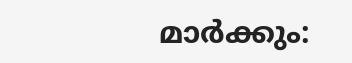മാർക്കും: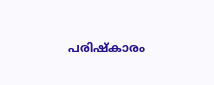പരിഷ്കാരം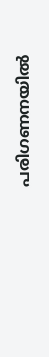പരിഗണനയിൽ